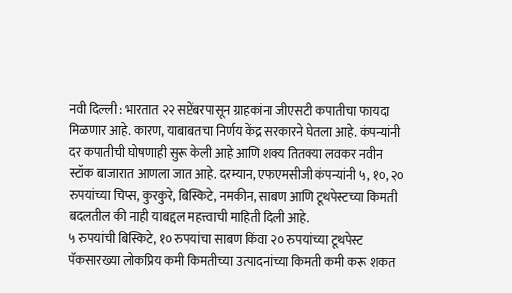नवी दिल्ली : भारतात २२ सप्टेंबरपासून ग्राहकांना जीएसटी कपातीचा फायदा मिळणार आहे. कारण, याबाबतचा निर्णय केंद्र सरकारने घेतला आहे. कंपन्यांनी दर कपातीची घोषणाही सुरू केली आहे आणि शक्य तितक्या लवकर नवीन स्टॉक बाजारात आणला जात आहे. दरम्यान, एफएमसीजी कंपन्यांनी ५, १०, २० रुपयांच्या चिप्स, कुरकुरे, बिस्किटे, नमकीन, साबण आणि टूथपेस्टच्या किमती बदलतील की नाही याबद्दल महत्त्वाची माहिती दिली आहे.
५ रुपयांची बिस्किटे, १० रुपयांचा साबण किंवा २० रुपयांच्या टूथपेस्ट पॅकसारख्या लोकप्रिय कमी किमतीच्या उत्पादनांच्या किमती कमी करू शकत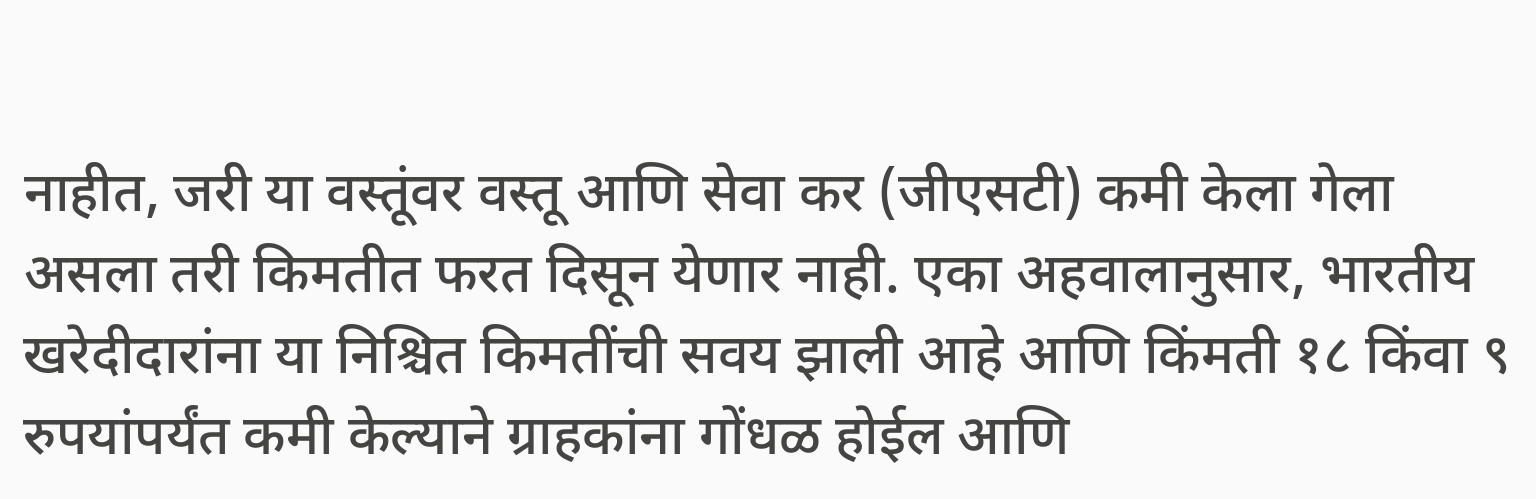नाहीत, जरी या वस्तूंवर वस्तू आणि सेवा कर (जीएसटी) कमी केला गेला असला तरी किमतीत फरत दिसून येणार नाही. एका अहवालानुसार, भारतीय खरेदीदारांना या निश्चित किमतींची सवय झाली आहे आणि किंमती १८ किंवा ९ रुपयांपर्यंत कमी केल्याने ग्राहकांना गोंधळ होईल आणि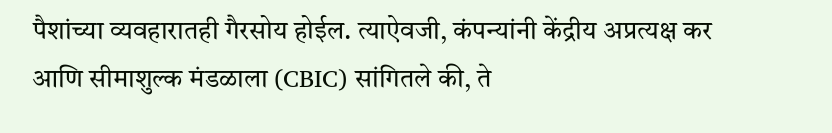पैशांच्या व्यवहारातही गैरसोय होईल. त्याऐवजी, कंपन्यांनी केंद्रीय अप्रत्यक्ष कर आणि सीमाशुल्क मंडळाला (CBIC) सांगितले की, ते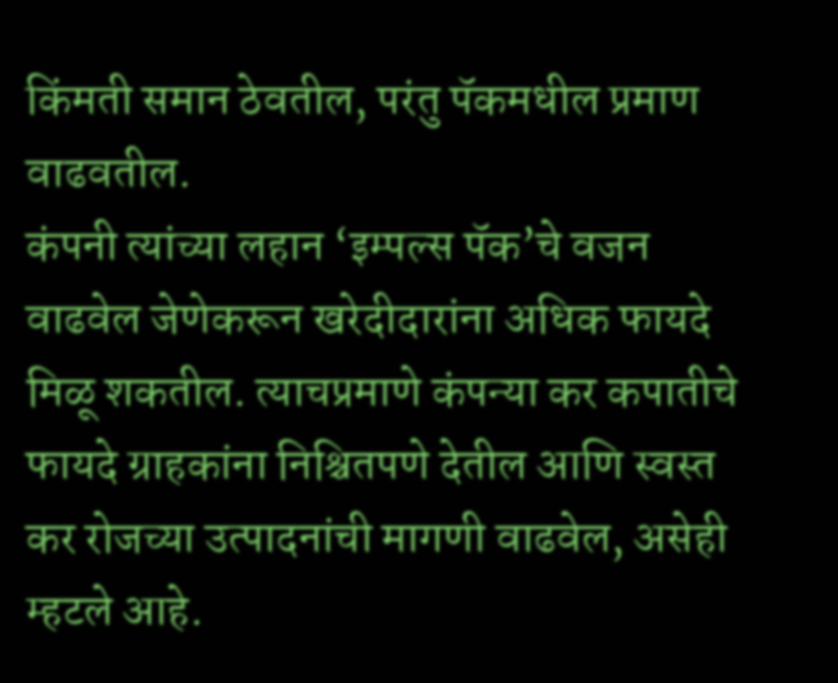किंमती समान ठेवतील, परंतु पॅकमधील प्रमाण वाढवतील.
कंपनी त्यांच्या लहान ‘इम्पल्स पॅक’चे वजन वाढवेल जेणेकरून खरेदीदारांना अधिक फायदे मिळू शकतील. त्याचप्रमाणे कंपन्या कर कपातीचे फायदे ग्राहकांना निश्चितपणे देतील आणि स्वस्त कर रोजच्या उत्पादनांची मागणी वाढवेल, असेही म्हटले आहे.